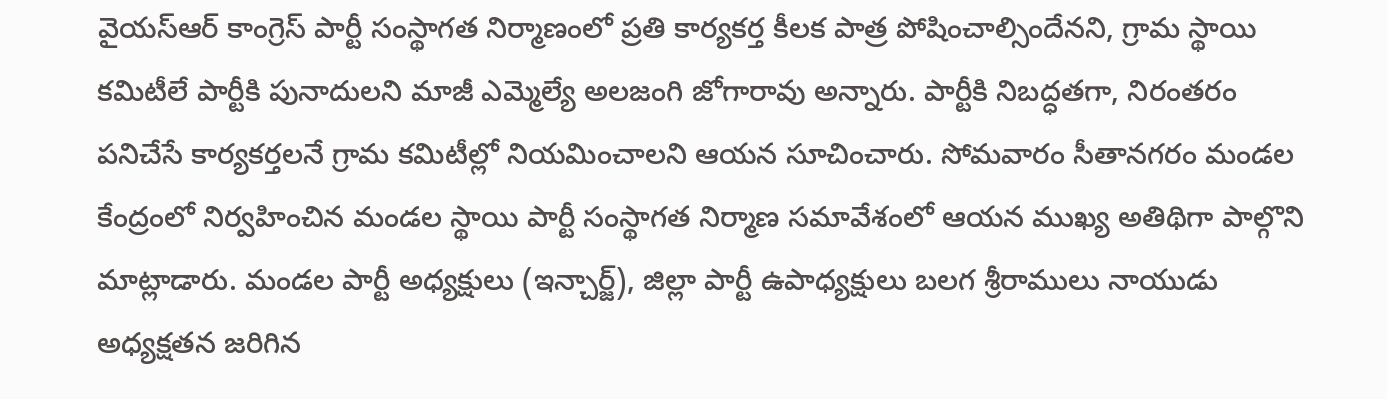వైయస్ఆర్ కాంగ్రెస్ పార్టీ సంస్థాగత నిర్మాణంలో ప్రతి కార్యకర్త కీలక పాత్ర పోషించాల్సిందేనని, గ్రామ స్థాయి కమిటీలే పార్టీకి పునాదులని మాజీ ఎమ్మెల్యే అలజంగి జోగారావు అన్నారు. పార్టీకి నిబద్ధతగా, నిరంతరం పనిచేసే కార్యకర్తలనే గ్రామ కమిటీల్లో నియమించాలని ఆయన సూచించారు. సోమవారం సీతానగరం మండల కేంద్రంలో నిర్వహించిన మండల స్థాయి పార్టీ సంస్థాగత నిర్మాణ సమావేశంలో ఆయన ముఖ్య అతిథిగా పాల్గొని మాట్లాడారు. మండల పార్టీ అధ్యక్షులు (ఇన్చార్జ్), జిల్లా పార్టీ ఉపాధ్యక్షులు బలగ శ్రీరాములు నాయుడు అధ్యక్షతన జరిగిన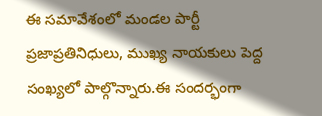ఈ సమావేశంలో మండల పార్టీ ప్రజాప్రతినిధులు, ముఖ్య నాయకులు పెద్ద సంఖ్యలో పాల్గొన్నారు.ఈ సందర్భంగా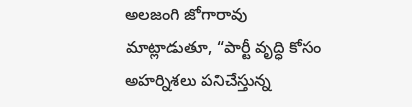అలజంగి జోగారావు మాట్లాడుతూ, “పార్టీ వృద్ధి కోసం అహర్నిశలు పనిచేస్తున్న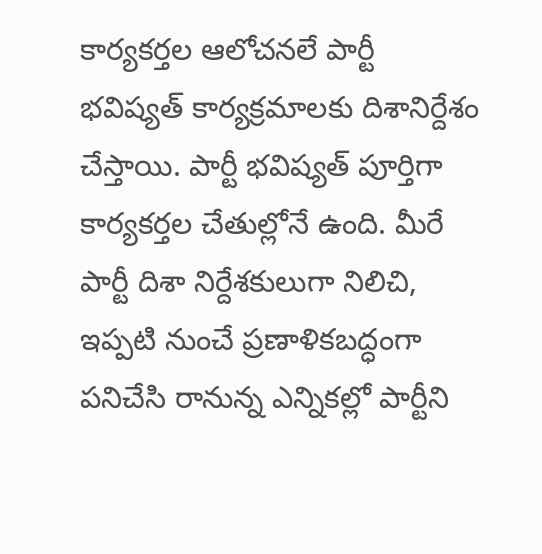కార్యకర్తల ఆలోచనలే పార్టీ భవిష్యత్ కార్యక్రమాలకు దిశానిర్దేశం చేస్తాయి. పార్టీ భవిష్యత్ పూర్తిగా కార్యకర్తల చేతుల్లోనే ఉంది. మీరే పార్టీ దిశా నిర్దేశకులుగా నిలిచి, ఇప్పటి నుంచే ప్రణాళికబద్ధంగా పనిచేసి రానున్న ఎన్నికల్లో పార్టీని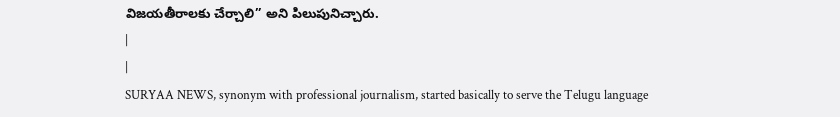విజయతీరాలకు చేర్చాలి” అని పిలుపునిచ్చారు.
|
|
SURYAA NEWS, synonym with professional journalism, started basically to serve the Telugu language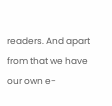readers. And apart from that we have our own e-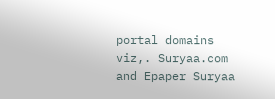portal domains viz,. Suryaa.com and Epaper Suryaa